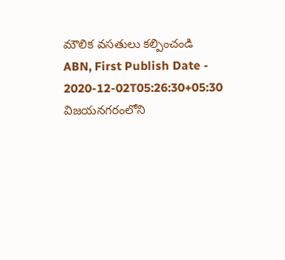మౌలిక వసతులు కల్పించండి
ABN, First Publish Date - 2020-12-02T05:26:30+05:30
విజయనగరంలోని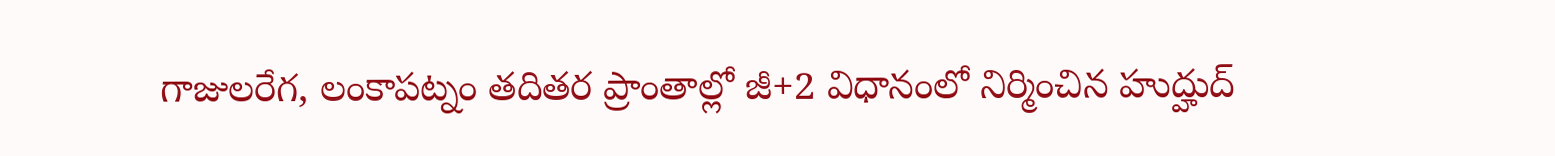గాజులరేగ, లంకాపట్నం తదితర ప్రాంతాల్లో జీ+2 విధానంలో నిర్మించిన హుద్హుద్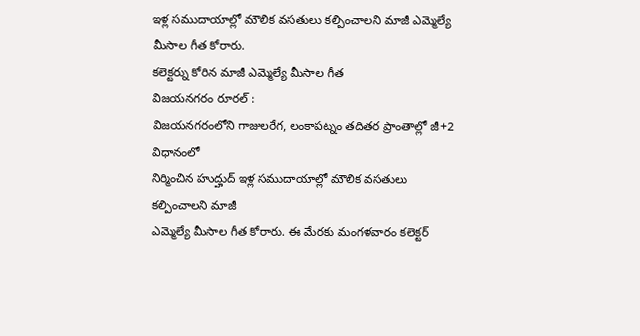ఇళ్ల సముదాయాల్లో మౌలిక వసతులు కల్పించాలని మాజీ ఎమ్మెల్యే మీసాల గీత కోరారు.
కలెక్టర్ను కోరిన మాజీ ఎమ్మెల్యే మీసాల గీత
విజయనగరం రూరల్ :
విజయనగరంలోని గాజులరేగ, లంకాపట్నం తదితర ప్రాంతాల్లో జీ+2 విధానంలో
నిర్మించిన హుద్హుద్ ఇళ్ల సముదాయాల్లో మౌలిక వసతులు కల్పించాలని మాజీ
ఎమ్మెల్యే మీసాల గీత కోరారు. ఈ మేరకు మంగళవారం కలెక్టర్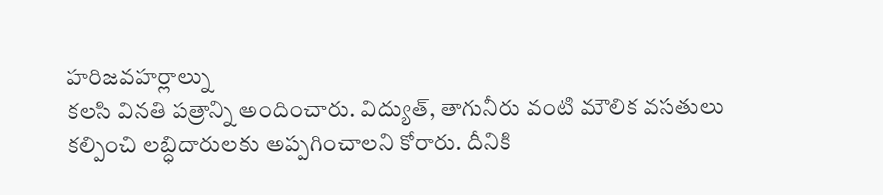హరిజవహర్లాల్ను
కలసి వినతి పత్రాన్ని అందించారు. విద్యుత్, తాగునీరు వంటి మౌలిక వసతులు
కల్పించి లబ్ధిదారులకు అప్పగించాలని కోరారు. దీనికి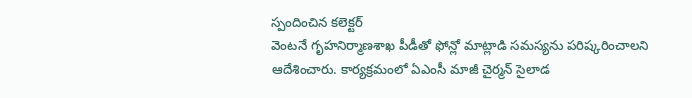స్పందించిన కలెక్టర్
వెంటనే గృహనిర్మాణశాఖ పీడీతో ఫోన్లో మాట్లాడి సమస్యను పరిష్కరించాలని
ఆదేశించారు. కార్యక్రమంలో ఏఎంసీ మాజీ చైర్మన్ సైలాడ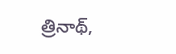త్రినాథ్,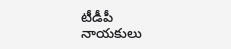టీడీపీ
నాయకులు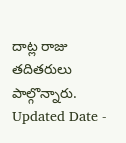దాట్ల రాజు తదితరులు పాల్గొన్నారు.
Updated Date -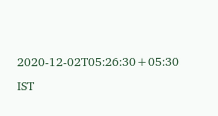2020-12-02T05:26:30+05:30 IST